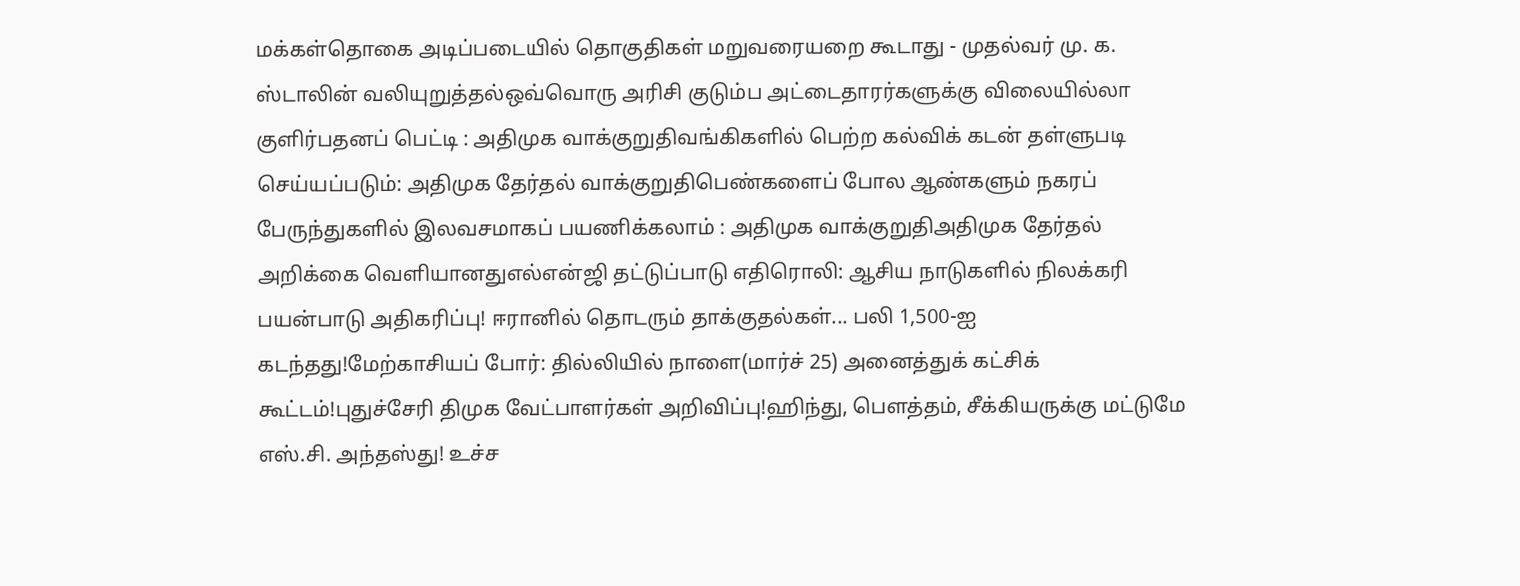மக்கள்தொகை அடிப்படையில் தொகுதிகள் மறுவரையறை கூடாது - முதல்வர் மு. க. ஸ்டாலின் வலியுறுத்தல்ஒவ்வொரு அரிசி குடும்ப அட்டைதாரர்களுக்கு விலையில்லா குளிர்பதனப் பெட்டி : அதிமுக வாக்குறுதிவங்கிகளில் பெற்ற கல்விக் கடன் தள்ளுபடி செய்யப்படும்: அதிமுக தேர்தல் வாக்குறுதிபெண்களைப் போல ஆண்களும் நகரப் பேருந்துகளில் இலவசமாகப் பயணிக்கலாம் : அதிமுக வாக்குறுதிஅதிமுக தேர்தல் அறிக்கை வெளியானதுஎல்என்ஜி தட்டுப்பாடு எதிரொலி: ஆசிய நாடுகளில் நிலக்கரி பயன்பாடு அதிகரிப்பு! ஈரானில் தொடரும் தாக்குதல்கள்... பலி 1,500-ஐ கடந்தது!மேற்காசியப் போர்: தில்லியில் நாளை(மார்ச் 25) அனைத்துக் கட்சிக் கூட்டம்!புதுச்சேரி திமுக வேட்பாளர்கள் அறிவிப்பு!ஹிந்து, பெளத்தம், சீக்கியருக்கு மட்டுமே எஸ்.சி. அந்தஸ்து! உச்ச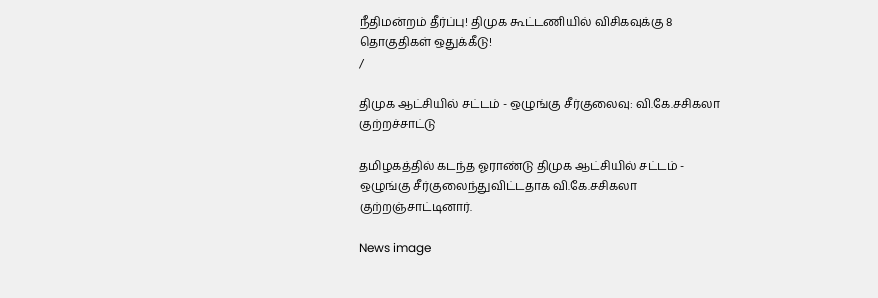நீதிமன்றம் தீர்ப்பு! திமுக கூட்டணியில் விசிகவுக்கு 8 தொகுதிகள் ஒதுக்கீடு!
/

திமுக ஆட்சியில் சட்டம் - ஒழுங்கு சீர்குலைவு: வி.கே.சசிகலா குற்றச்சாட்டு

தமிழகத்தில் கடந்த ஓராண்டு திமுக ஆட்சியில் சட்டம் - ஒழுங்கு சீர்குலைந்துவிட்டதாக வி.கே.சசிகலா குற்றஞ்சாட்டினார்.

News image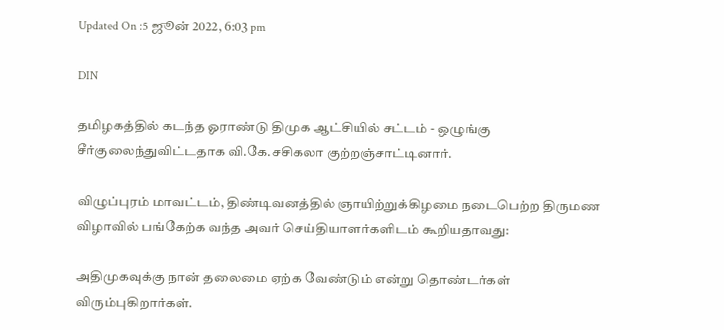Updated On :5 ஜூன் 2022, 6:03 pm

DIN

தமிழகத்தில் கடந்த ஓராண்டு திமுக ஆட்சியில் சட்டம் - ஒழுங்கு சீர்குலைந்துவிட்டதாக வி.கே.சசிகலா குற்றஞ்சாட்டினார்.

விழுப்புரம் மாவட்டம், திண்டிவனத்தில் ஞாயிற்றுக்கிழமை நடைபெற்ற திருமண விழாவில் பங்கேற்க வந்த அவர் செய்தியாளர்களிடம் கூறியதாவது:

அதிமுகவுக்கு நான் தலைமை ஏற்க வேண்டும் என்று தொண்டர்கள் விரும்புகிறார்கள்.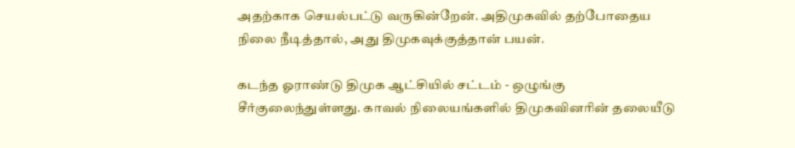அதற்காக செயல்பட்டு வருகின்றேன். அதிமுகவில் தற்போதைய நிலை நீடித்தால், அது திமுகவுக்குத்தான் பயன்.

கடந்த ஓராண்டு திமுக ஆட்சியில் சட்டம் - ஒழுங்கு சீர்குலைந்துள்ளது. காவல் நிலையங்களில் திமுகவினரின் தலையீடு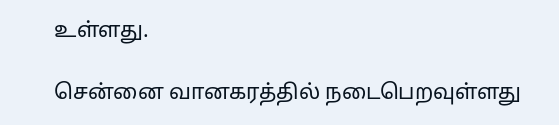உள்ளது.

சென்னை வானகரத்தில் நடைபெறவுள்ளது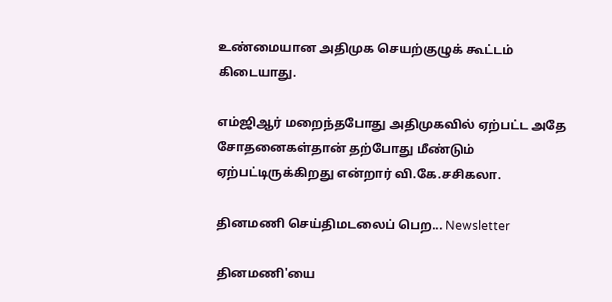உண்மையான அதிமுக செயற்குழுக் கூட்டம் கிடையாது.

எம்ஜிஆர் மறைந்தபோது அதிமுகவில் ஏற்பட்ட அதே சோதனைகள்தான் தற்போது மீண்டும் ஏற்பட்டிருக்கிறது என்றார் வி.கே.சசிகலா.

தினமணி செய்திமடலைப் பெற... Newsletter

தினமணி'யை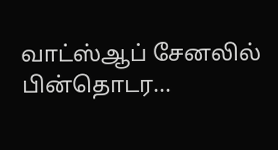வாட்ஸ்ஆப் சேனலில் பின்தொடர...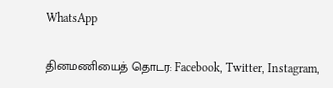WhatsApp

தினமணியைத் தொடர: Facebook, Twitter, Instagram,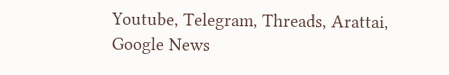Youtube, Telegram, Threads, Arattai, Google News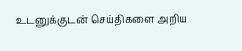உடனுக்குடன் செய்திகளை அறிய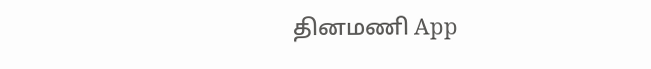தினமணி App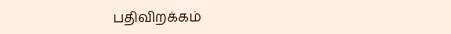பதிவிறக்கம்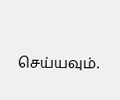செய்யவும்.